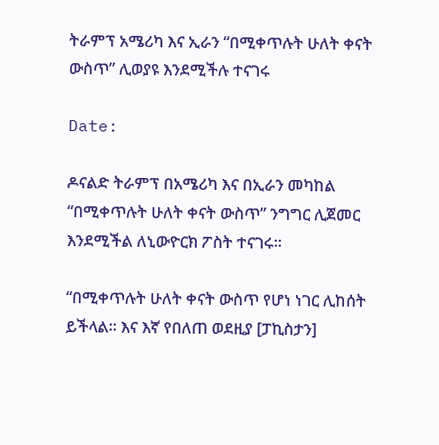ትራምፕ አሜሪካ እና ኢራን “በሚቀጥሉት ሁለት ቀናት ውስጥ” ሊወያዩ እንደሚችሉ ተናገሩ

Date:

ዶናልድ ትራምፕ በአሜሪካ እና በኢራን መካከል “በሚቀጥሉት ሁለት ቀናት ውስጥ” ንግግር ሊጀመር እንደሚችል ለኒውዮርክ ፖስት ተናገሩ።

“በሚቀጥሉት ሁለት ቀናት ውስጥ የሆነ ነገር ሊከሰት ይችላል። እና እኛ የበለጠ ወደዚያ [ፓኪስታን]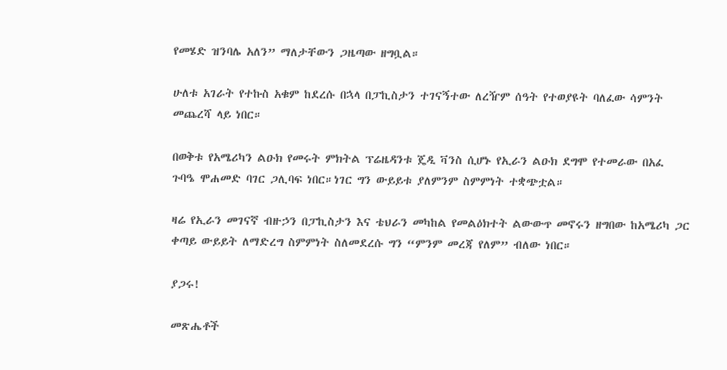የመሄድ ዝንባሌ አለን” ማለታቸውን ጋዜጣው ዘግቧል።

ሁለቱ አገራት የተኩስ አቁም ከደረሱ በኋላ በፓኪስታን ተገናኝተው ለረዥም ሰዓት የተወያዩት ባለፈው ሳምንት መጨረሻ ላይ ነበር።

በወቅቱ የአሜሪካን ልዑክ የመሩት ምክትል ፕሬዜዳንቱ ጄዲ ቫንስ ሲሆኑ የኢራን ልዑክ ደግሞ የተመራው በአፈ ጉባዔ ሞሐመድ ባገር ጋሊባፍ ነበር።ነገር ግን ውይይቱ ያለምንም ስምምነት ተቋጭቷል።

ዛሬ የኢራን መገናኛ ብዙኃን በፓኪስታን እና ቴህራን መካከል የመልዕክተት ልውውጥ መኖሩን ዘግበው ከአሜሪካ ጋር ቀጣይ ውይይት ለማድረግ ስምምነት ስለመደረሱ ግን “ምንም መረጃ የለም” ብለው ነበር።

ያጋሩ!

መጽሔቶች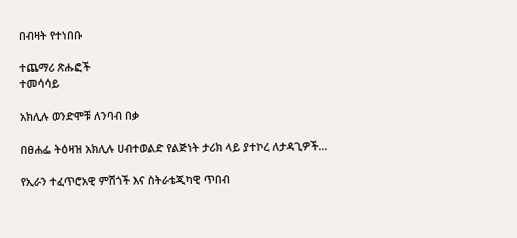በብዛት የተነበቡ

ተጨማሪ ጽሑፎች
ተመሳሳይ

አክሊሉ ወንድሞቹ ለንባብ በቃ

በፀሐፌ ትዕዛዝ አክሊሉ ሀብተወልድ የልጅነት ታሪክ ላይ ያተኮረ ለታዳጊዎች...

የኢራን ተፈጥሮአዊ ምሽጎች እና ስትራቴጂካዊ ጥበብ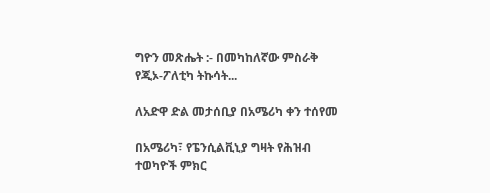ግዮን መጽሔት :- በመካከለኛው ምስራቅ የጂኦ-ፖለቲካ ትኩሳት...

ለአድዋ ድል መታሰቢያ በአሜሪካ ቀን ተሰየመ

በአሜሪካ፣ የፔንሲልቪኒያ ግዛት የሕዝብ ተወካዮች ምክር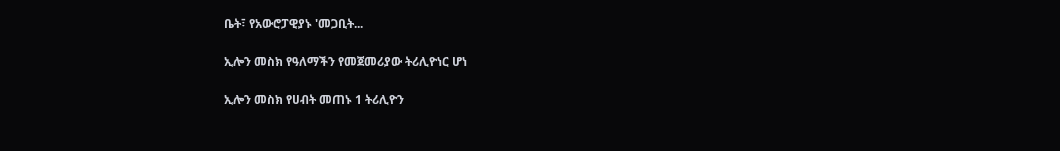ቤት፣ የአውሮፓዊያኑ 'መጋቢት...

ኢሎን መስክ የዓለማችን የመጀመሪያው ትሪሊዮነር ሆነ

ኢሎን መስክ የሀብት መጠኑ 1 ትሪሊዮን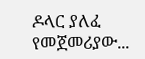ዶላር ያለፈ የመጀመሪያው...